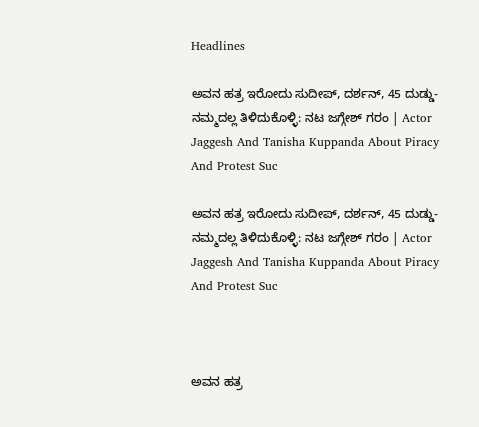Headlines

ಅವನ ಹತ್ರ ಇರೋದು ಸುದೀಪ್, ದರ್ಶನ್, 45 ದುಡ್ಡು- ನಮ್ಮದಲ್ಲ ತಿಳಿದುಕೊಳ್ಳಿ: ನಟ ಜಗ್ಗೇಶ್ ಗರಂ | Actor Jaggesh And Tanisha Kuppanda About Piracy And Protest Suc

ಅವನ ಹತ್ರ ಇರೋದು ಸುದೀಪ್, ದರ್ಶನ್, 45 ದುಡ್ಡು- ನಮ್ಮದಲ್ಲ ತಿಳಿದುಕೊಳ್ಳಿ: ನಟ ಜಗ್ಗೇಶ್ ಗರಂ | Actor Jaggesh And Tanisha Kuppanda About Piracy And Protest Suc



ಅವನ ಹತ್ರ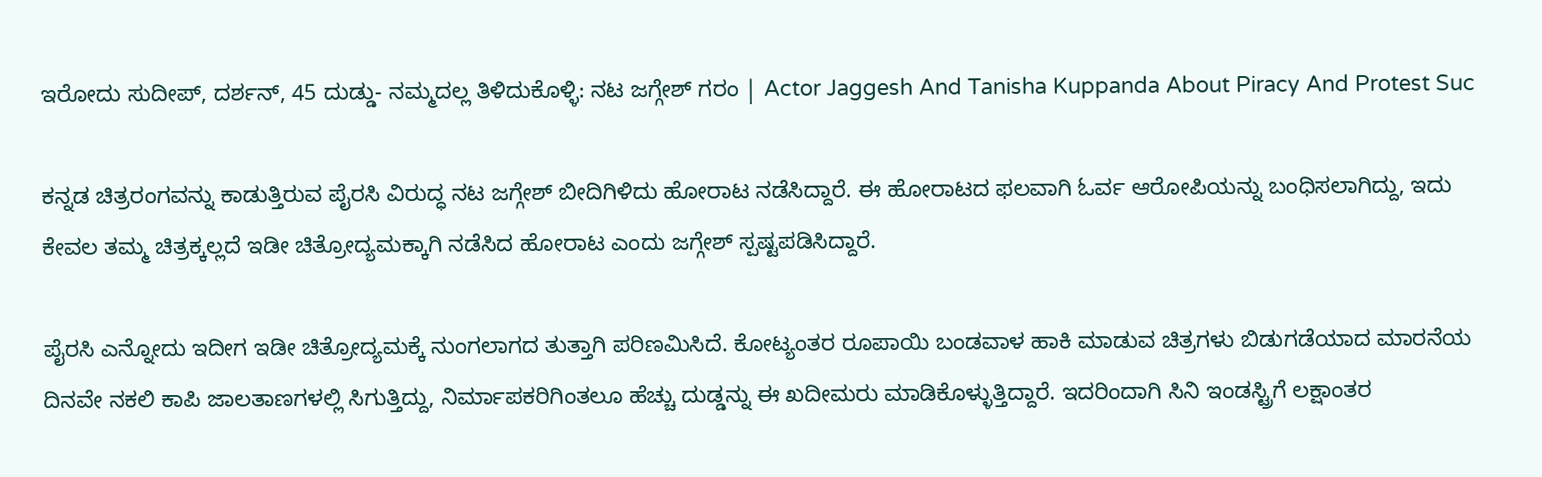ಇರೋದು ಸುದೀಪ್, ದರ್ಶನ್, 45 ದುಡ್ಡು- ನಮ್ಮದಲ್ಲ ತಿಳಿದುಕೊಳ್ಳಿ: ನಟ ಜಗ್ಗೇಶ್ ಗರಂ | Actor Jaggesh And Tanisha Kuppanda About Piracy And Protest Suc

ಕನ್ನಡ ಚಿತ್ರರಂಗವನ್ನು ಕಾಡುತ್ತಿರುವ ಪೈರಸಿ ವಿರುದ್ಧ ನಟ ಜಗ್ಗೇಶ್ ಬೀದಿಗಿಳಿದು ಹೋರಾಟ ನಡೆಸಿದ್ದಾರೆ. ಈ ಹೋರಾಟದ ಫಲವಾಗಿ ಓರ್ವ ಆರೋಪಿಯನ್ನು ಬಂಧಿಸಲಾಗಿದ್ದು, ಇದು ಕೇವಲ ತಮ್ಮ ಚಿತ್ರಕ್ಕಲ್ಲದೆ ಇಡೀ ಚಿತ್ರೋದ್ಯಮಕ್ಕಾಗಿ ನಡೆಸಿದ ಹೋರಾಟ ಎಂದು ಜಗ್ಗೇಶ್ ಸ್ಪಷ್ಟಪಡಿಸಿದ್ದಾರೆ.

ಪೈರಸಿ ಎನ್ನೋದು ಇದೀಗ ಇಡೀ ಚಿತ್ರೋದ್ಯಮಕ್ಕೆ ನುಂಗಲಾಗದ ತುತ್ತಾಗಿ ಪರಿಣಮಿಸಿದೆ. ಕೋಟ್ಯಂತರ ರೂಪಾಯಿ ಬಂಡವಾಳ ಹಾಕಿ ಮಾಡುವ ಚಿತ್ರಗಳು ಬಿಡುಗಡೆಯಾದ ಮಾರನೆಯ ದಿನವೇ ನಕಲಿ ಕಾಪಿ ಜಾಲತಾಣಗಳಲ್ಲಿ ಸಿಗುತ್ತಿದ್ದು, ನಿರ್ಮಾಪಕರಿಗಿಂತಲೂ ಹೆಚ್ಚು ದುಡ್ಡನ್ನು ಈ ಖದೀಮರು ಮಾಡಿಕೊಳ್ಳುತ್ತಿದ್ದಾರೆ. ಇದರಿಂದಾಗಿ ಸಿನಿ ಇಂಡಸ್ಟ್ರಿಗೆ ಲಕ್ಷಾಂತರ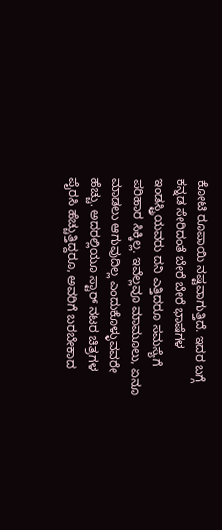ಕೋಟಿ ರೂಪಾಯಿ ನಷ್ಟವಾಗುತ್ತಿದೆ. ಇದರ ಬಗ್ಗೆ ಕನ್ನಡ ಸೇರಿದಂತೆ ಬೇರೆ ಬೇರೆ ಭಾಷೆಗಳ ಇಂಡಸ್ಟ್ರಿಯವರು ದನಿ ಎತ್ತಿದರೂ ಸಮಸ್ಯೆಗೆ ಪರಿಹಾರ ಸಿಕ್ಕಿಲ್ಲ. ಇವೆಲ್ಲವೂ ಮಾಮೂಲು, ಏನೂ ಮಾಡಲು ಆಗುವುದಿಲ್ಲ ಎಂದುಕೊಳ್ಳುವವರೇ ಹೆಚ್ಚು. ಅದರಲ್ಲಿಯೂ ಸ್ಟಾರ್ ನಟರ ಚಿತ್ರಗಳ ಪೈರಸಿ ಹೆಚ್ಚುತ್ತಿದ್ದರೂ, ಅವರಿಗೆ ಬರಬೇಕಾದ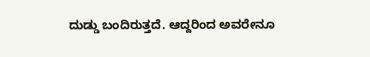ದುಡ್ಡು ಬಂದಿರುತ್ತದೆ. ಆದ್ದರಿಂದ ಅವರೇನೂ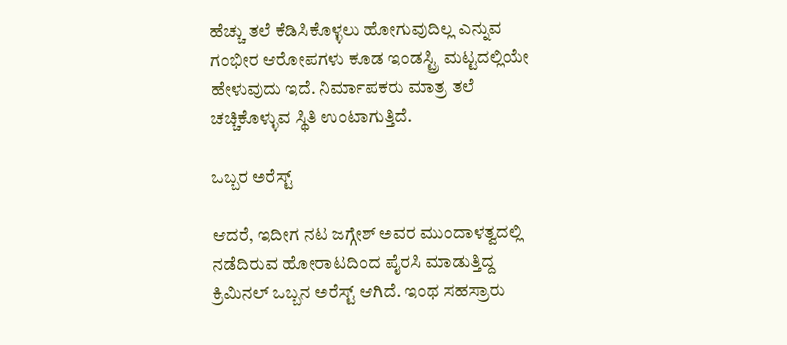ಹೆಚ್ಚು ತಲೆ ಕೆಡಿಸಿಕೊಳ್ಳಲು ಹೋಗುವುದಿಲ್ಲ ಎನ್ನುವ ಗಂಭೀರ ಆರೋಪಗಳು ಕೂಡ ಇಂಡಸ್ಟ್ರಿ ಮಟ್ಟದಲ್ಲಿಯೇ ಹೇಳುವುದು ಇದೆ. ನಿರ್ಮಾಪಕರು ಮಾತ್ರ ತಲೆ ಚಚ್ಚಿಕೊಳ್ಳುವ ಸ್ಥಿತಿ ಉಂಟಾಗುತ್ತಿದೆ.

ಒಬ್ಬರ ಅರೆಸ್ಟ್

ಆದರೆ, ಇದೀಗ ನಟ ಜಗ್ಗೇಶ್ ಅವರ ಮುಂದಾಳತ್ವದಲ್ಲಿ ನಡೆದಿರುವ ಹೋರಾಟದಿಂದ ಪೈರಸಿ ಮಾಡುತ್ತಿದ್ದ ಕ್ರಿಮಿನಲ್ ಒಬ್ಬನ ಅರೆಸ್ಟ್ ಆಗಿದೆ. ಇಂಥ ಸಹಸ್ರಾರು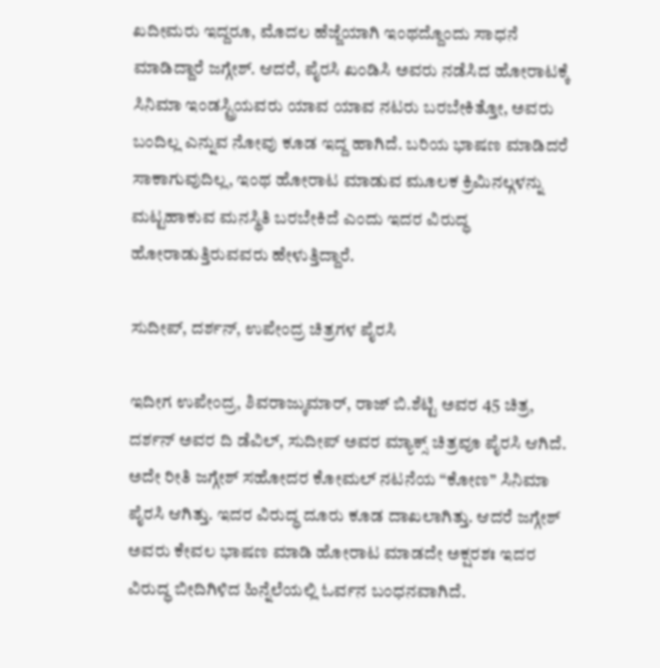ಖದೀಮರು ಇದ್ದರೂ, ಮೊದಲ ಹೆಜ್ಜೆಯಾಗಿ ಇಂಥದ್ದೊಂದು ಸಾಧನೆ ಮಾಡಿದ್ದಾರೆ ಜಗ್ಗೇಶ್. ಆದರೆ, ಪೈರಸಿ ಖಂಡಿಸಿ ಅವರು ನಡೆಸಿದ ಹೋರಾಟಕ್ಕೆ ಸಿನಿಮಾ ಇಂಡಸ್ಟ್ರಿಯವರು ಯಾವ ಯಾವ ನಟರು ಬರಬೇಕಿತ್ತೋ, ಅವರು ಬಂದಿಲ್ಲ ಎನ್ನುವ ನೋವು ಕೂಡ ಇದ್ದ ಹಾಗಿದೆ. ಬರಿಯ ಭಾಷಣ ಮಾಡಿದರೆ ಸಾಕಾಗುವುದಿಲ್ಲ, ಇಂಥ ಹೋರಾಟ ಮಾಡುವ ಮೂಲಕ ಕ್ರಿಮಿನಲ್ಗಳನ್ನು ಮಟ್ಟಹಾಕುವ ಮನಸ್ಥಿತಿ ಬರಬೇಕಿದೆ ಎಂದು ಇದರ ವಿರುದ್ಧ ಹೋರಾಡುತ್ತಿರುವವರು ಹೇಳುತ್ತಿದ್ದಾರೆ.

ಸುದೀಪ್, ದರ್ಶನ್, ಉಪೇಂದ್ರ ಚಿತ್ರಗಳ ಪೈರಸಿ

ಇದೀಗ ಉಪೇಂದ್ರ, ಶಿವರಾಜ್ಕುಮಾರ್, ರಾಜ್ ಬಿ.ಶೆಟ್ಟಿ ಅವರ 45 ಚಿತ್ರ, ದರ್ಶನ್ ಅವರ ದಿ ಡೆವಿಲ್, ಸುದೀಪ್ ಅವರ ಮ್ಯಾಕ್ಸ್ ಚಿತ್ರವೂ ಪೈರಸಿ ಆಗಿದೆ. ಅದೇ ರೀತಿ ಜಗ್ಗೇಶ್‌ ಸಹೋದರ ಕೋಮಲ್ ನಟನೆಯ “ಕೋಣ” ಸಿನಿಮಾ ಪೈರಸಿ ಆಗಿತ್ತು. ಇದರ ವಿರುದ್ಧ ದೂರು ಕೂಡ ದಾಖಲಾಗಿತ್ತು. ಆದರೆ ಜಗ್ಗೇಶ್ ಅವರು ಕೇವಲ ಭಾಷಣ ಮಾಡಿ ಹೋರಾಟ ಮಾಡದೇ ಅಕ್ಷರಶಃ ಇದರ ವಿರುದ್ಧ ಬೀದಿಗಿಳಿದ ಹಿನ್ನೆಲೆಯಲ್ಲಿ ಓರ್ವನ ಬಂಧನವಾಗಿದೆ.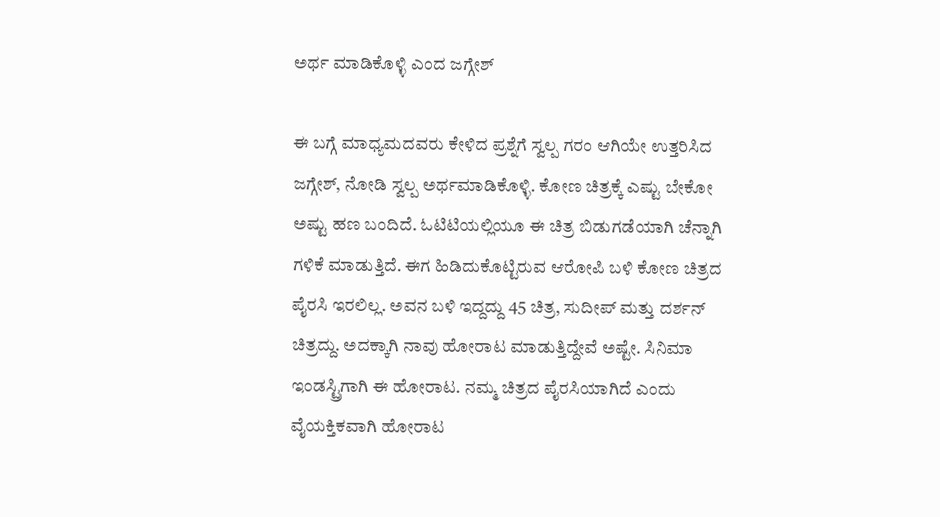ಅರ್ಥ ಮಾಡಿಕೊಳ್ಳಿ ಎಂದ ಜಗ್ಗೇಶ್

ಈ ಬಗ್ಗೆ ಮಾಧ್ಯಮದವರು ಕೇಳಿದ ಪ್ರಶ್ನೆಗೆ ಸ್ವಲ್ಪ ಗರಂ ಆಗಿಯೇ ಉತ್ತರಿಸಿದ ಜಗ್ಗೇಶ್, ನೋಡಿ ಸ್ವಲ್ಪ ಅರ್ಥಮಾಡಿಕೊಳ್ಳಿ. ಕೋಣ ಚಿತ್ರಕ್ಕೆ ಎಷ್ಟು ಬೇಕೋ ಅಷ್ಟು ಹಣ ಬಂದಿದೆ. ಓಟಿಟಿಯಲ್ಲಿಯೂ ಈ ಚಿತ್ರ ಬಿಡುಗಡೆಯಾಗಿ ಚೆನ್ನಾಗಿ ಗಳಿಕೆ ಮಾಡುತ್ತಿದೆ. ಈಗ ಹಿಡಿದುಕೊಟ್ಟಿರುವ ಆರೋಪಿ ಬಳಿ ಕೋಣ ಚಿತ್ರದ ಪೈರಸಿ ಇರಲಿಲ್ಲ. ಅವನ ಬಳಿ ಇದ್ದದ್ದು 45 ಚಿತ್ರ, ಸುದೀಪ್ ಮತ್ತು ದರ್ಶನ್ ಚಿತ್ರದ್ದು. ಅದಕ್ಕಾಗಿ ನಾವು ಹೋರಾಟ ಮಾಡುತ್ತಿದ್ದೇವೆ ಅಷ್ಟೇ. ಸಿನಿಮಾ ಇಂಡಸ್ಟ್ರಿಗಾಗಿ ಈ ಹೋರಾಟ. ನಮ್ಮ ಚಿತ್ರದ ಪೈರಸಿಯಾಗಿದೆ ಎಂದು ವೈಯಕ್ತಿಕವಾಗಿ ಹೋರಾಟ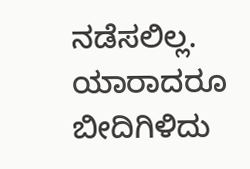ನಡೆಸಲಿಲ್ಲ. ಯಾರಾದರೂ ಬೀದಿಗಿಳಿದು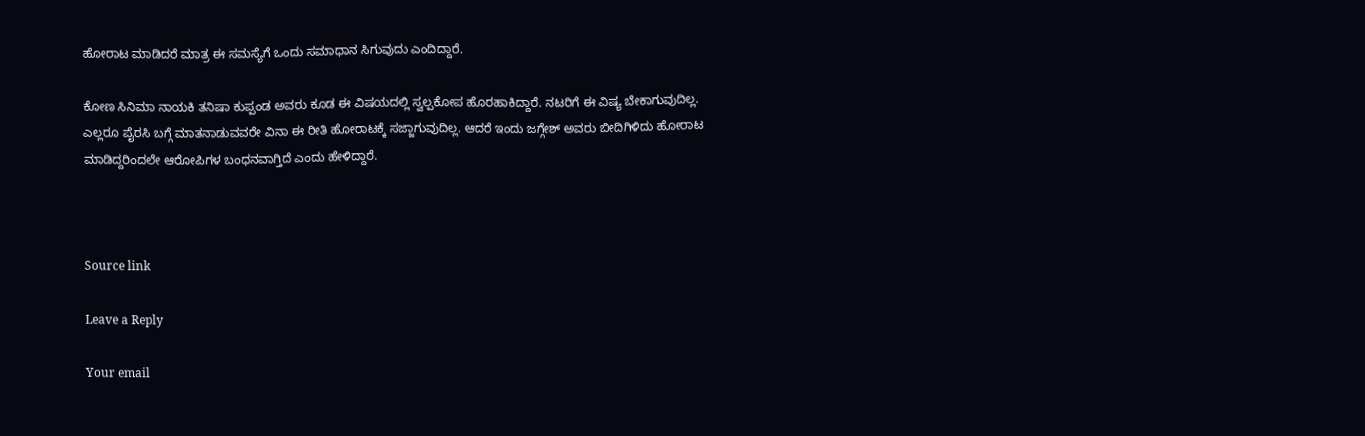ಹೋರಾಟ ಮಾಡಿದರೆ ಮಾತ್ರ ಈ ಸಮಸ್ಯೆಗೆ ಒಂದು ಸಮಾಧಾನ ಸಿಗುವುದು ಎಂದಿದ್ದಾರೆ.

ಕೋಣ ಸಿನಿಮಾ ನಾಯಕಿ ತನಿಷಾ ಕುಪ್ಪಂಡ ಅವರು ಕೂಡ ಈ ವಿಷಯದಲ್ಲಿ ಸ್ವಲ್ಪಕೋಪ ಹೊರಹಾಕಿದ್ದಾರೆ. ನಟರಿಗೆ ಈ ವಿಷ್ಯ ಬೇಕಾಗುವುದಿಲ್ಲ. ಎಲ್ಲರೂ ಪೈರಸಿ ಬಗ್ಗೆ ಮಾತನಾಡುವವರೇ ವಿನಾ ಈ ರೀತಿ ಹೋರಾಟಕ್ಕೆ ಸಜ್ಜಾಗುವುದಿಲ್ಲ. ಆದರೆ ಇಂದು ಜಗ್ಗೇಶ್ ಅವರು ಬೀದಿಗಿಳಿದು ಹೋರಾಟ ಮಾಡಿದ್ದರಿಂದಲೇ ಆರೋಪಿಗಳ ಬಂಧನವಾಗ್ತಿದೆ ಎಂದು ಹೇಳಿದ್ದಾರೆ.



Source link

Leave a Reply

Your email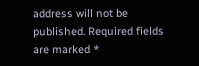address will not be published. Required fields are marked *